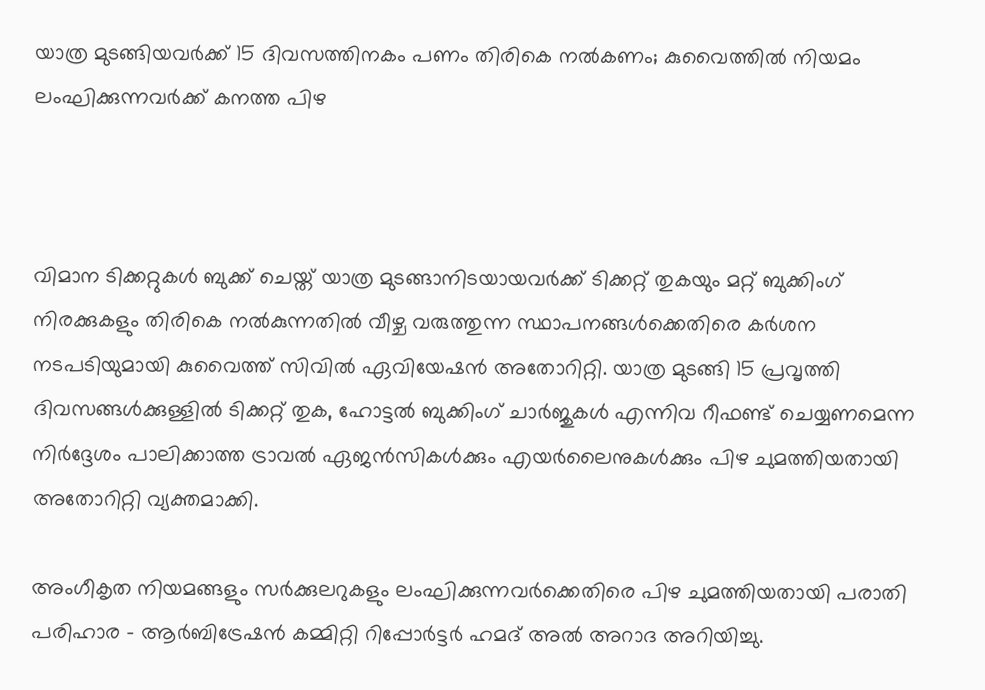യാത്ര മുടങ്ങിയവർക്ക് 15 ദിവസത്തിനകം പണം തിരികെ നൽകണം; കുവൈത്തിൽ നിയമം ലംഘിക്കുന്നവർക്ക് കനത്ത പിഴ



വിമാന ടിക്കറ്റുകൾ ബുക്ക് ചെയ്ത് യാത്ര മുടങ്ങാനിടയായവർക്ക് ടിക്കറ്റ് തുകയും മറ്റ് ബുക്കിംഗ് നിരക്കുകളും തിരികെ നൽകുന്നതിൽ വീഴ്ച വരുത്തുന്ന സ്ഥാപനങ്ങൾക്കെതിരെ കർശന നടപടിയുമായി കുവൈത്ത് സിവിൽ ഏവിയേഷൻ അതോറിറ്റി. യാത്ര മുടങ്ങി 15 പ്രവൃത്തി ദിവസങ്ങൾക്കുള്ളിൽ ടിക്കറ്റ് തുക, ഹോട്ടൽ ബുക്കിംഗ് ചാർജുകൾ എന്നിവ റീഫണ്ട് ചെയ്യണമെന്ന നിർദ്ദേശം പാലിക്കാത്ത ട്രാവൽ ഏജൻസികൾക്കും എയർലൈനുകൾക്കും പിഴ ചുമത്തിയതായി അതോറിറ്റി വ്യക്തമാക്കി.

അംഗീകൃത നിയമങ്ങളും സർക്കുലറുകളും ലംഘിക്കുന്നവർക്കെതിരെ പിഴ ചുമത്തിയതായി പരാതി പരിഹാര - ആർബിട്രേഷൻ കമ്മിറ്റി റിപ്പോർട്ടർ ഹമദ് അൽ അറാദ അറിയിച്ചു.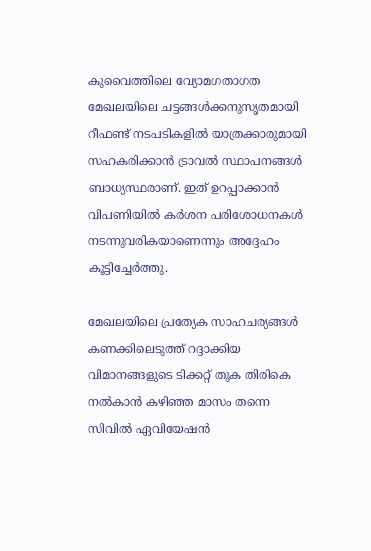കുവൈത്തിലെ വ്യോമഗതാഗത മേഖലയിലെ ചട്ടങ്ങൾക്കനുസൃതമായി റീഫണ്ട് നടപടികളിൽ യാത്രക്കാരുമായി സഹകരിക്കാൻ ട്രാവൽ സ്ഥാപനങ്ങൾ ബാധ്യസ്ഥരാണ്. ഇത് ഉറപ്പാക്കാൻ വിപണിയിൽ കർശന പരിശോധനകൾ നടന്നുവരികയാണെന്നും അദ്ദേഹം കൂട്ടിച്ചേർത്തു.

മേഖലയിലെ പ്രത്യേക സാഹചര്യങ്ങൾ കണക്കിലെടുത്ത് റദ്ദാക്കിയ വിമാനങ്ങളുടെ ടിക്കറ്റ് തുക തിരികെ നൽകാൻ കഴിഞ്ഞ മാസം തന്നെ സിവിൽ ഏവിയേഷൻ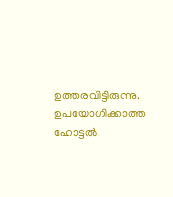ഉത്തരവിട്ടിരുന്നു. ഉപയോഗിക്കാത്ത ഹോട്ടൽ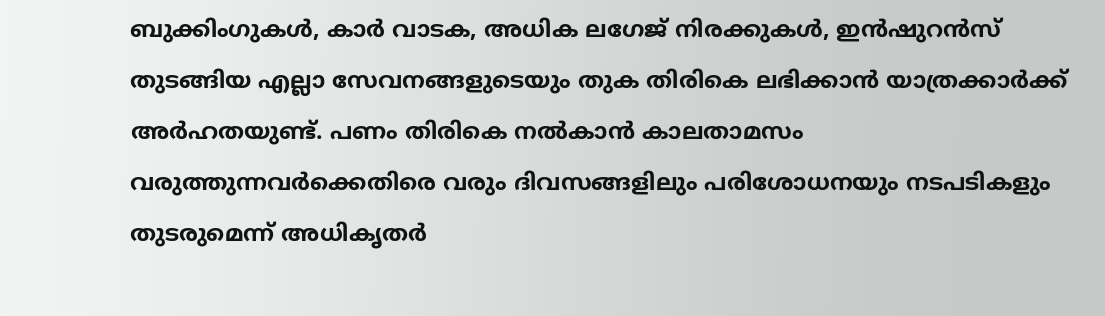ബുക്കിംഗുകൾ, കാർ വാടക, അധിക ലഗേജ് നിരക്കുകൾ, ഇൻഷുറൻസ് തുടങ്ങിയ എല്ലാ സേവനങ്ങളുടെയും തുക തിരികെ ലഭിക്കാൻ യാത്രക്കാർക്ക് അർഹതയുണ്ട്. പണം തിരികെ നൽകാൻ കാലതാമസം വരുത്തുന്നവർക്കെതിരെ വരും ദിവസങ്ങളിലും പരിശോധനയും നടപടികളും തുടരുമെന്ന് അധികൃതർ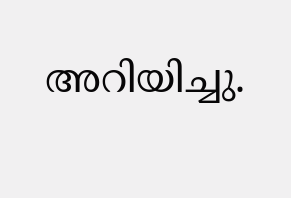അറിയിച്ചു.